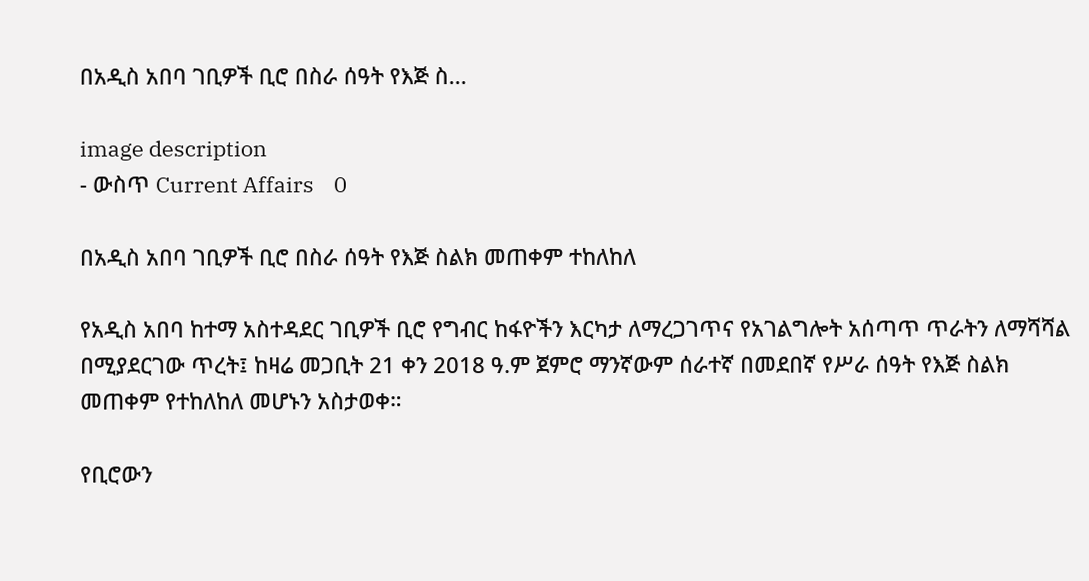በአዲስ አበባ ገቢዎች ቢሮ በስራ ሰዓት የእጅ ስ...

image description
- ውስጥ Current Affairs    0

በአዲስ አበባ ገቢዎች ቢሮ በስራ ሰዓት የእጅ ስልክ መጠቀም ተከለከለ

የአዲስ አበባ ከተማ አስተዳደር ገቢዎች ቢሮ የግብር ከፋዮችን እርካታ ለማረጋገጥና የአገልግሎት አሰጣጥ ጥራትን ለማሻሻል በሚያደርገው ጥረት፤ ከዛሬ መጋቢት 21 ቀን 2018 ዓ.ም ጀምሮ ማንኛውም ሰራተኛ በመደበኛ የሥራ ሰዓት የእጅ ስልክ መጠቀም የተከለከለ መሆኑን አስታወቀ።

የቢሮውን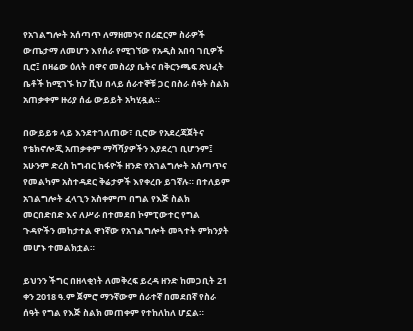የአገልግሎት አሰጣጥ ለማዘመንና በሪፎርም ስራዎች ውጤታማ ለመሆን እየሰራ የሚገኘው የአዲስ አበባ ገቢዎች ቢሮ፤ በዛሬው ዕለት በዋና መስሪያ ቤትና በቅርንጫፍ ጽህፈት ቤቶች ከሚገኙ ከ7 ሺህ በላይ ሰራተኞቹ ጋር በስራ ሰዓት ስልክ አጠቃቀም ዙሪያ ሰፊ ውይይት አካሂዷል።

በውይይቱ ላይ እንደተገለጠው፣ ቢሮው የአደረጃጀትና የቴክኖሎጂ አጠቃቀም ማሻሻያዎችን እያደረገ ቢሆንም፤ አሁንም ድረስ ከግብር ከፋዮች ዘንድ የአገልግሎት አሰጣጥና የመልካም አስተዳደር ቅሬታዎች እየቀረቡ ይገኛሉ። በተለይም አገልግሎት ፈላጊን አስቀምጦ በግል የእጅ ስልክ መርበድበድ እና ለሥራ በተመደበ ኮምፒውተር የግል ጉዳዮችን መከታተል ዋነኛው የአገልግሎት መጓተት ምክንያት መሆኑ ተመልክቷል።

ይህንን ችግር በዘላቂነት ለመቅረፍ ይረዳ ዘንድ ከመጋቢት 21 ቀን 2018 ዓ.ም ጀምሮ ማንኛውም ሰራተኛ በመደበኛ የስራ ሰዓት የግል የእጅ ስልክ መጠቀም የተከለከለ ሆኗል።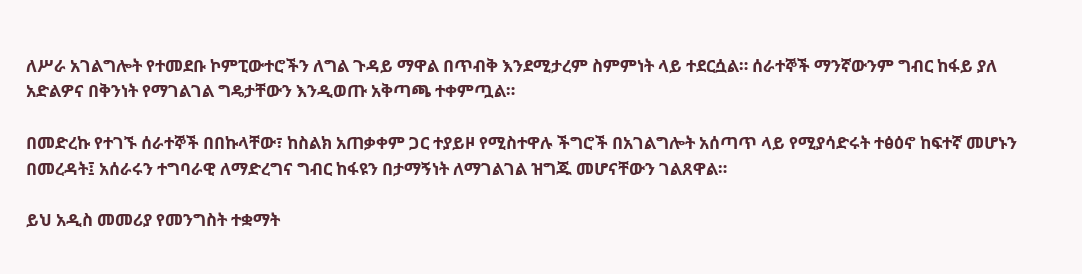ለሥራ አገልግሎት የተመደቡ ኮምፒውተሮችን ለግል ጉዳይ ማዋል በጥብቅ እንደሚታረም ስምምነት ላይ ተደርሷል። ሰራተኞች ማንኛውንም ግብር ከፋይ ያለ አድልዎና በቅንነት የማገልገል ግዴታቸውን እንዲወጡ አቅጣጫ ተቀምጧል።

በመድረኩ የተገኙ ሰራተኞች በበኩላቸው፣ ከስልክ አጠቃቀም ጋር ተያይዞ የሚስተዋሉ ችግሮች በአገልግሎት አሰጣጥ ላይ የሚያሳድሩት ተፅዕኖ ከፍተኛ መሆኑን በመረዳት፤ አሰራሩን ተግባራዊ ለማድረግና ግብር ከፋዩን በታማኝነት ለማገልገል ዝግጁ መሆናቸውን ገልጸዋል።

ይህ አዲስ መመሪያ የመንግስት ተቋማት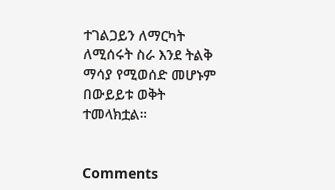ተገልጋይን ለማርካት ለሚሰሩት ስራ እንደ ትልቅ ማሳያ የሚወሰድ መሆኑም በውይይቱ ወቅት ተመላክቷል።


Comments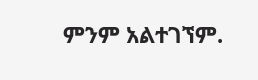ምንም አልተገኘም.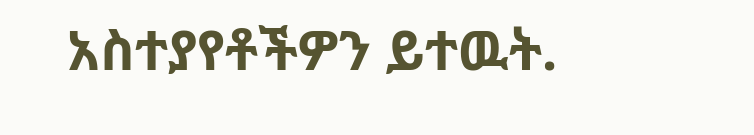አስተያየቶችዎን ይተዉት.